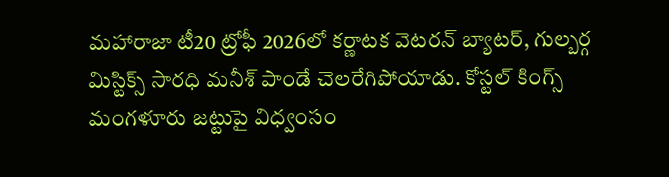మహారాజా టీ20 ట్రోఫీ 2026లో కర్ణాటక వెటరన్ బ్యాటర్, గుల్బర్గ మిస్టిక్స్ సారధి మనీశ్ పాండే చెలరేగిపోయాడు. కోస్టల్ కింగ్స్ మంగళూరు జట్టుపై విధ్వంసం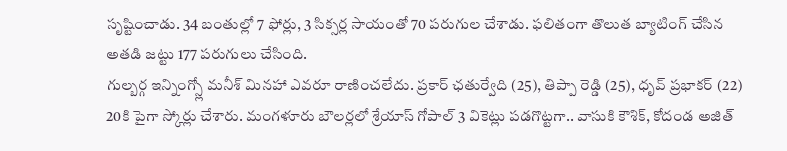సృష్టించాడు. 34 బంతుల్లో 7 ఫోర్లు, 3 సిక్సర్ల సాయంతో 70 పరుగుల చేశాడు. ఫలితంగా తొలుత బ్యాటింగ్ చేసిన అతడి జట్టు 177 పరుగులు చేసింది.
గుల్బర్గ ఇన్నింగ్స్లో మనీశ్ మినహా ఎవరూ రాణించలేదు. ప్రకార్ ఛతుర్వేది (25), తిప్పా రెడ్డి (25), ధృవ్ ప్రభాకర్ (22) 20కి పైగా స్కోర్లు చేశారు. మంగళూరు బౌలర్లలో శ్రేయాస్ గోపాల్ 3 వికెట్లు పడగొట్టగా.. వాసుకి కౌశిక్, కోదండ అజిత్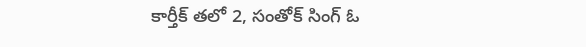కార్తీక్ తలో 2, సంతోక్ సింగ్ ఓ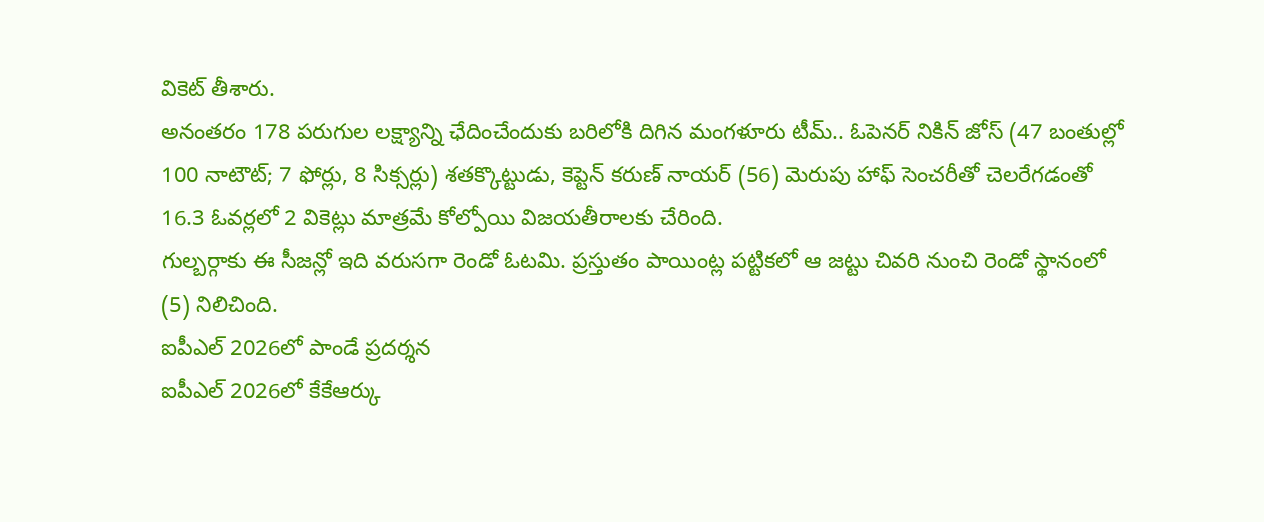వికెట్ తీశారు.
అనంతరం 178 పరుగుల లక్ష్యాన్ని ఛేదించేందుకు బరిలోకి దిగిన మంగళూరు టీమ్.. ఓపెనర్ నికిన్ జోస్ (47 బంతుల్లో 100 నాటౌట్; 7 ఫోర్లు, 8 సిక్సర్లు) శతక్కొట్టుడు, కెప్టెన్ కరుణ్ నాయర్ (56) మెరుపు హాఫ్ సెంచరీతో చెలరేగడంతో 16.3 ఓవర్లలో 2 వికెట్లు మాత్రమే కోల్పోయి విజయతీరాలకు చేరింది.
గుల్బర్గాకు ఈ సీజన్లో ఇది వరుసగా రెండో ఓటమి. ప్రస్తుతం పాయింట్ల పట్టికలో ఆ జట్టు చివరి నుంచి రెండో స్థానంలో (5) నిలిచింది.
ఐపీఎల్ 2026లో పాండే ప్రదర్శన
ఐపీఎల్ 2026లో కేకేఆర్కు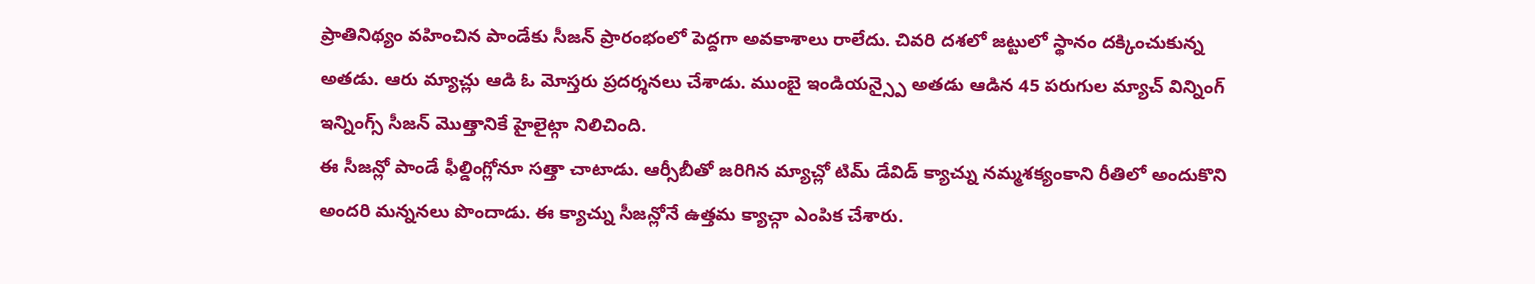ప్రాతినిథ్యం వహించిన పాండేకు సీజన్ ప్రారంభంలో పెద్దగా అవకాశాలు రాలేదు. చివరి దశలో జట్టులో స్థానం దక్కించుకున్న అతడు. ఆరు మ్యాచ్లు ఆడి ఓ మోస్తరు ప్రదర్శనలు చేశాడు. ముంబై ఇండియన్స్పై అతడు ఆడిన 45 పరుగుల మ్యాచ్ విన్నింగ్ ఇన్నింగ్స్ సీజన్ మొత్తానికే హైలైట్గా నిలిచింది.
ఈ సీజన్లో పాండే ఫీల్డింగ్లోనూ సత్తా చాటాడు. ఆర్సీబీతో జరిగిన మ్యాచ్లో టిమ్ డేవిడ్ క్యాచ్ను నమ్మశక్యంకాని రీతిలో అందుకొని అందరి మన్ననలు పొందాడు. ఈ క్యాచ్ను సీజన్లోనే ఉత్తమ క్యాచ్గా ఎంపిక చేశారు.